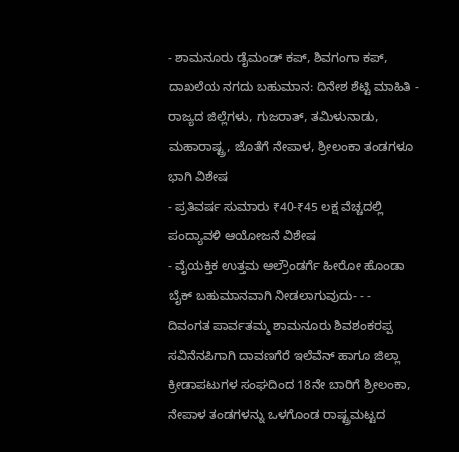- ಶಾಮನೂರು ಡೈಮಂಡ್ ಕಪ್, ಶಿವಗಂಗಾ ಕಪ್, ದಾಖಲೆಯ ನಗದು ಬಹುಮಾನ: ದಿನೇಶ ಶೆಟ್ಟಿ ಮಾಹಿತಿ - ರಾಜ್ಯದ ಜಿಲ್ಲೆಗಳು, ಗುಜರಾತ್, ತಮಿಳುನಾಡು, ಮಹಾರಾಷ್ಟ್ರ, ಜೊತೆಗೆ ನೇಪಾಳ, ಶ್ರೀಲಂಕಾ ತಂಡಗಳೂ ಭಾಗಿ ವಿಶೇಷ
- ಪ್ರತಿವರ್ಷ ಸುಮಾರು ₹40-₹45 ಲಕ್ಷ ವೆಚ್ಚದಲ್ಲಿ ಪಂದ್ಯಾವಳಿ ಆಯೋಜನೆ ವಿಶೇಷ
- ವೈಯಕ್ತಿಕ ಉತ್ತಮ ಆಲ್ರೌಂಡರ್ಗೆ ಹೀರೋ ಹೊಂಡಾ ಬೈಕ್ ಬಹುಮಾನವಾಗಿ ನೀಡಲಾಗುವುದು- - -
ದಿವಂಗತ ಪಾರ್ವತಮ್ಮ ಶಾಮನೂರು ಶಿವಶಂಕರಪ್ಪ ಸವಿನೆನಪಿಗಾಗಿ ದಾವಣಗೆರೆ ಇಲೆವೆನ್ ಹಾಗೂ ಜಿಲ್ಲಾ ಕ್ರೀಡಾಪಟುಗಳ ಸಂಘದಿಂದ 18ನೇ ಬಾರಿಗೆ ಶ್ರೀಲಂಕಾ, ನೇಪಾಳ ತಂಡಗಳನ್ನು ಒಳಗೊಂಡ ರಾಷ್ಟ್ರಮಟ್ಟದ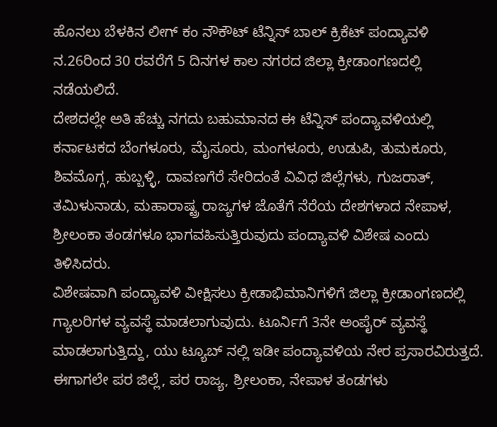ಹೊನಲು ಬೆಳಕಿನ ಲೀಗ್ ಕಂ ನೌಕೌಟ್ ಟೆನ್ನಿಸ್ ಬಾಲ್ ಕ್ರಿಕೆಟ್ ಪಂದ್ಯಾವಳಿ ನ.26ರಿಂದ 30 ರವರೆಗೆ 5 ದಿನಗಳ ಕಾಲ ನಗರದ ಜಿಲ್ಲಾ ಕ್ರೀಡಾಂಗಣದಲ್ಲಿ ನಡೆಯಲಿದೆ.
ದೇಶದಲ್ಲೇ ಅತಿ ಹೆಚ್ಚು ನಗದು ಬಹುಮಾನದ ಈ ಟೆನ್ನಿಸ್ ಪಂದ್ಯಾವಳಿಯಲ್ಲಿ ಕರ್ನಾಟಕದ ಬೆಂಗಳೂರು, ಮೈಸೂರು, ಮಂಗಳೂರು, ಉಡುಪಿ, ತುಮಕೂರು, ಶಿವಮೊಗ್ಗ, ಹುಬ್ಬಳ್ಳಿ, ದಾವಣಗೆರೆ ಸೇರಿದಂತೆ ವಿವಿಧ ಜಿಲ್ಲೆಗಳು, ಗುಜರಾತ್, ತಮಿಳುನಾಡು, ಮಹಾರಾಷ್ಟ್ರ ರಾಜ್ಯಗಳ ಜೊತೆಗೆ ನೆರೆಯ ದೇಶಗಳಾದ ನೇಪಾಳ, ಶ್ರೀಲಂಕಾ ತಂಡಗಳೂ ಭಾಗವಹಿಸುತ್ತಿರುವುದು ಪಂದ್ಯಾವಳಿ ವಿಶೇಷ ಎಂದು ತಿಳಿಸಿದರು.
ವಿಶೇಷವಾಗಿ ಪಂದ್ಯಾವಳಿ ವೀಕ್ಷಿಸಲು ಕ್ರೀಡಾಭಿಮಾನಿಗಳಿಗೆ ಜಿಲ್ಲಾ ಕ್ರೀಡಾಂಗಣದಲ್ಲಿ ಗ್ಯಾಲರಿಗಳ ವ್ಯವಸ್ಥೆ ಮಾಡಲಾಗುವುದು. ಟೂರ್ನಿಗೆ 3ನೇ ಅಂಪೈರ್ ವ್ಯವಸ್ಥೆ ಮಾಡಲಾಗುತ್ತಿದ್ದು, ಯು ಟ್ಯೂಬ್ ನಲ್ಲಿ ಇಡೀ ಪಂದ್ಯಾವಳಿಯ ನೇರ ಪ್ರಸಾರವಿರುತ್ತದೆ. ಈಗಾಗಲೇ ಪರ ಜಿಲ್ಲೆ, ಪರ ರಾಜ್ಯ, ಶ್ರೀಲಂಕಾ, ನೇಪಾಳ ತಂಡಗಳು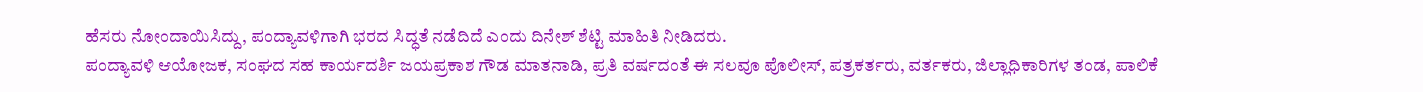ಹೆಸರು ನೋಂದಾಯಿಸಿದ್ದು, ಪಂದ್ಯಾವಳಿಗಾಗಿ ಭರದ ಸಿದ್ಧತೆ ನಡೆದಿದೆ ಎಂದು ದಿನೇಶ್ ಶೆಟ್ಟಿ ಮಾಹಿತಿ ನೀಡಿದರು.
ಪಂದ್ಯಾವಳಿ ಆಯೋಜಕ, ಸಂಘದ ಸಹ ಕಾರ್ಯದರ್ಶಿ ಜಯಪ್ರಕಾಶ ಗೌಡ ಮಾತನಾಡಿ, ಪ್ರತಿ ವರ್ಷದಂತೆ ಈ ಸಲವೂ ಪೊಲೀಸ್, ಪತ್ರಕರ್ತರು, ವರ್ತಕರು, ಜಿಲ್ಲಾಧಿಕಾರಿಗಳ ತಂಡ, ಪಾಲಿಕೆ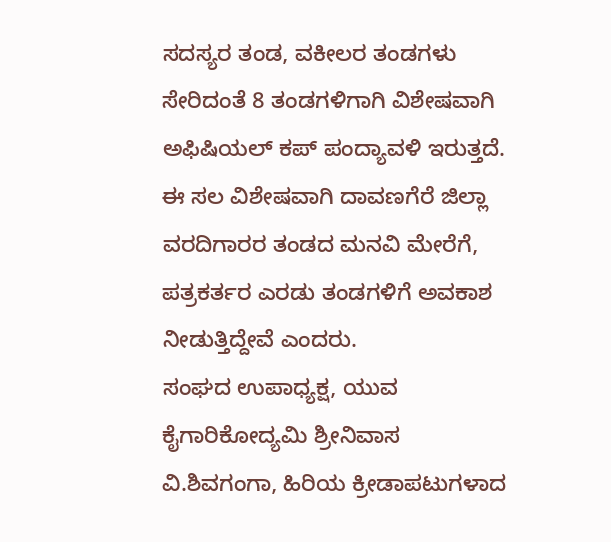ಸದಸ್ಯರ ತಂಡ, ವಕೀಲರ ತಂಡಗಳು ಸೇರಿದಂತೆ 8 ತಂಡಗಳಿಗಾಗಿ ವಿಶೇಷವಾಗಿ ಅಫಿಷಿಯಲ್ ಕಪ್ ಪಂದ್ಯಾವಳಿ ಇರುತ್ತದೆ. ಈ ಸಲ ವಿಶೇಷವಾಗಿ ದಾವಣಗೆರೆ ಜಿಲ್ಲಾ ವರದಿಗಾರರ ತಂಡದ ಮನವಿ ಮೇರೆಗೆ, ಪತ್ರಕರ್ತರ ಎರಡು ತಂಡಗಳಿಗೆ ಅವಕಾಶ ನೀಡುತ್ತಿದ್ದೇವೆ ಎಂದರು.
ಸಂಘದ ಉಪಾಧ್ಯಕ್ಷ, ಯುವ ಕೈಗಾರಿಕೋದ್ಯಮಿ ಶ್ರೀನಿವಾಸ ವಿ.ಶಿವಗಂಗಾ, ಹಿರಿಯ ಕ್ರೀಡಾಪಟುಗಳಾದ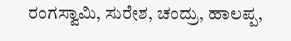ರಂಗಸ್ವಾಮಿ, ಸುರೇಶ, ಚಂದ್ರು, ಹಾಲಪ್ಪ,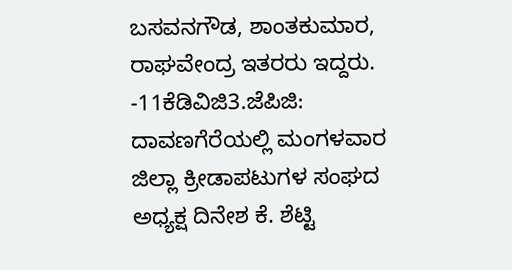ಬಸವನಗೌಡ, ಶಾಂತಕುಮಾರ, ರಾಘವೇಂದ್ರ ಇತರರು ಇದ್ದರು.
-11ಕೆಡಿವಿಜಿ3.ಜೆಪಿಜಿ:
ದಾವಣಗೆರೆಯಲ್ಲಿ ಮಂಗಳವಾರ ಜಿಲ್ಲಾ ಕ್ರೀಡಾಪಟುಗಳ ಸಂಘದ ಅಧ್ಯಕ್ಷ ದಿನೇಶ ಕೆ. ಶೆಟ್ಟಿ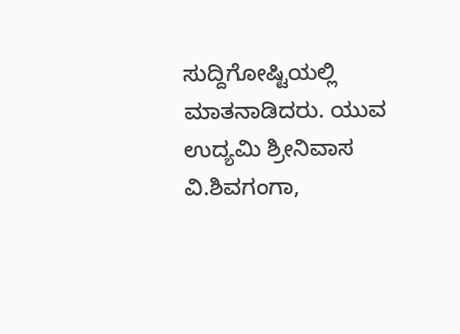ಸುದ್ದಿಗೋಷ್ಟಿಯಲ್ಲಿ ಮಾತನಾಡಿದರು. ಯುವ ಉದ್ಯಮಿ ಶ್ರೀನಿವಾಸ ವಿ.ಶಿವಗಂಗಾ,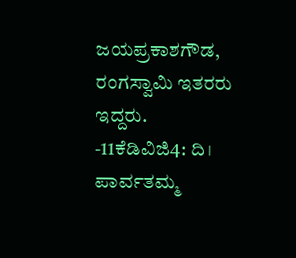ಜಯಪ್ರಕಾಶಗೌಡ, ರಂಗಸ್ವಾಮಿ ಇತರರು ಇದ್ದರು. -11ಕೆಡಿವಿಜಿ4: ದಿ। ಪಾರ್ವತಮ್ಮ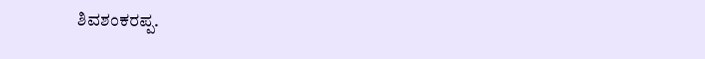ಶಿವಶಂಕರಪ್ಪ.